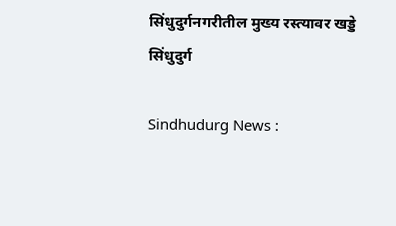सिंधुदुर्गनगरीतील मुख्य रस्त्यावर खड्डे
सिंधुदुर्ग

Sindhudurg News :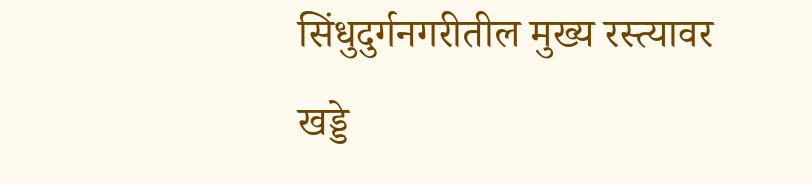सिंधुदुर्गनगरीतील मुख्य रस्त्यावर खड्डे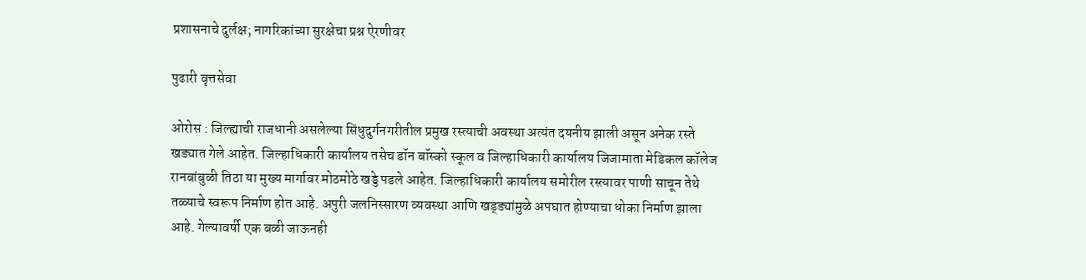प्रशासनाचे दुर्लक्ष; नागरिकांच्या सुरक्षेचा प्रश्न ऐरणीवर

पुढारी वृत्तसेवा

ओरोस : जिल्ह्याची राजधानी असलेल्या सिंधुदुर्गनगरीतील प्रमुख रस्त्याची अवस्था अत्यंत दयनीय झाली असून अनेक रस्ते खड्यात गेले आहेत. जिल्हाधिकारी कार्यालय तसेच डॉन बॉस्को स्कूल व जिल्हाधिकारी कार्यालय जिजामाता मेडिकल कॉलेज रानबांबुळी तिठा या मुख्य मार्गावर मोठमोठे खड्डे पडले आहेत. जिल्हाधिकारी कार्यालय समोरील रस्त्यावर पाणी साचून तेथे तळ्याचे स्वरूप निर्माण होत आहे. अपुरी जलनिस्सारण व्यवस्था आणि खड्ड्यांमुळे अपघात होण्याचा धोका निर्माण झाला आहे. गेल्यावर्षी एक बळी जाऊनही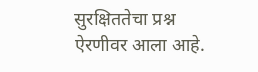सुरक्षिततेचा प्रश्न ऐरणीवर आला आहे.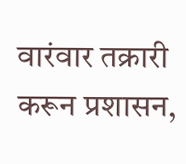वारंवार तक्रारी करून प्रशासन,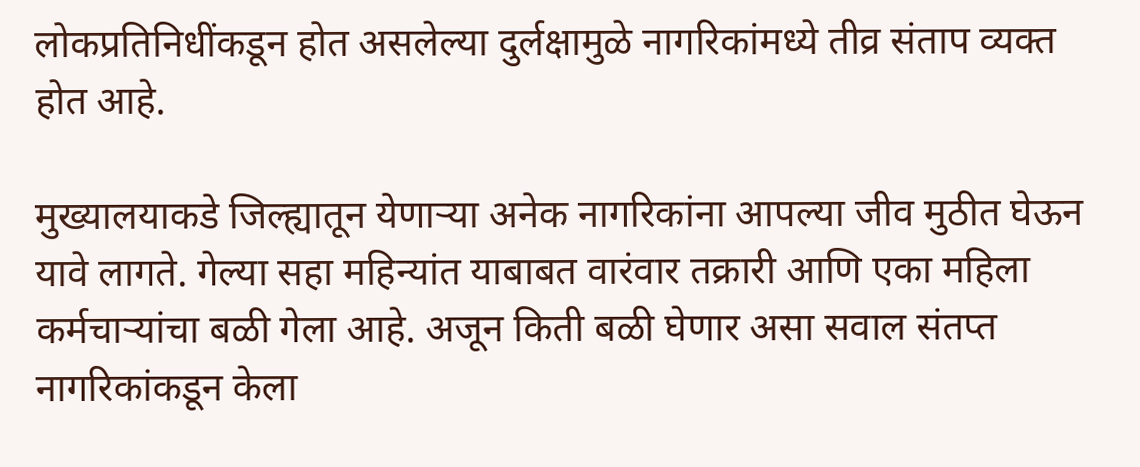लोकप्रतिनिधींकडून होत असलेल्या दुर्लक्षामुळे नागरिकांमध्ये तीव्र संताप व्यक्त होत आहे.

मुख्यालयाकडे जिल्ह्यातून येणाऱ्या अनेक नागरिकांना आपल्या जीव मुठीत घेऊन यावे लागते. गेल्या सहा महिन्‍यांत याबाबत वारंवार तक्रारी आणि एका महिला कर्मचाऱ्यांचा बळी गेला आहे. अजून किती बळी घेणार असा सवाल संतप्त नागरिकांकडून केला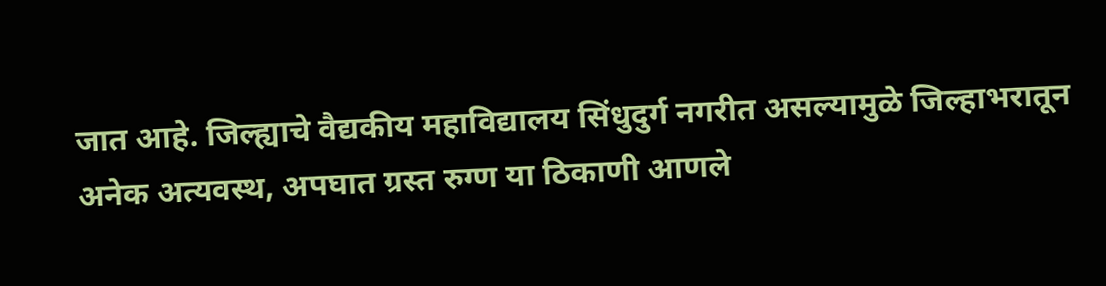जात आहे. जिल्ह्याचे वैद्यकीय महाविद्यालय सिंधुदुर्ग नगरीत असल्यामुळे जिल्हाभरातून अनेक अत्यवस्थ, अपघात ग्रस्‍त रुग्ण या ठिकाणी आणले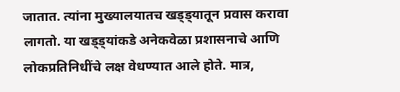जातात. त्यांना मुख्यालयातच खड्ड्यातून प्रवास करावा लागतो. या खड्ड्यांकडे अनेकवेळा प्रशासनाचे आणि लोकप्रतिनिधींचे लक्ष वेधण्यात आले होते. मात्र,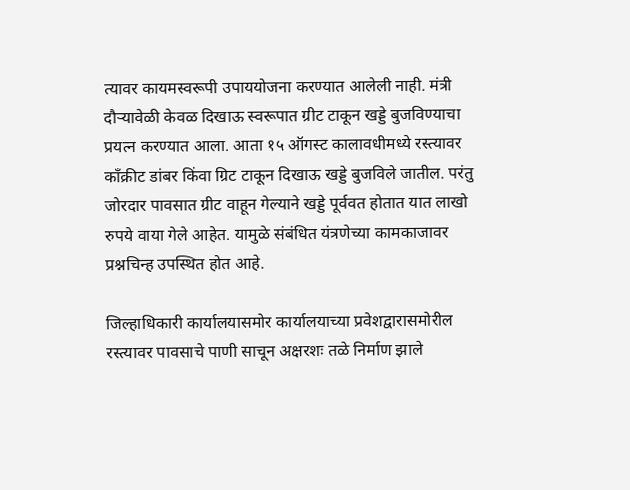त्यावर कायमस्वरूपी उपाययोजना करण्यात आलेली नाही. मंत्री दौऱ्यावेळी केवळ दिखाऊ स्वरूपात ग्रीट टाकून खड्डे बुजविण्याचा प्रयत्न करण्यात आला. आता १५ ऑगस्ट कालावधीमध्ये रस्त्यावर काँक्रीट डांबर किंवा ग्रिट टाकून दिखाऊ खड्डे बुजविले जातील. परंतु जोरदार पावसात ग्रीट वाहून गेल्याने खड्डे पूर्ववत होतात यात लाखो रुपये वाया गेले आहेत. यामुळे संबंधित यंत्रणेच्या कामकाजावर प्रश्नचिन्ह उपस्थित होत आहे.

जिल्हाधिकारी कार्यालयासमोर कार्यालयाच्या प्रवेशद्वारासमोरील रस्त्यावर पावसाचे पाणी साचून अक्षरशः तळे निर्माण झाले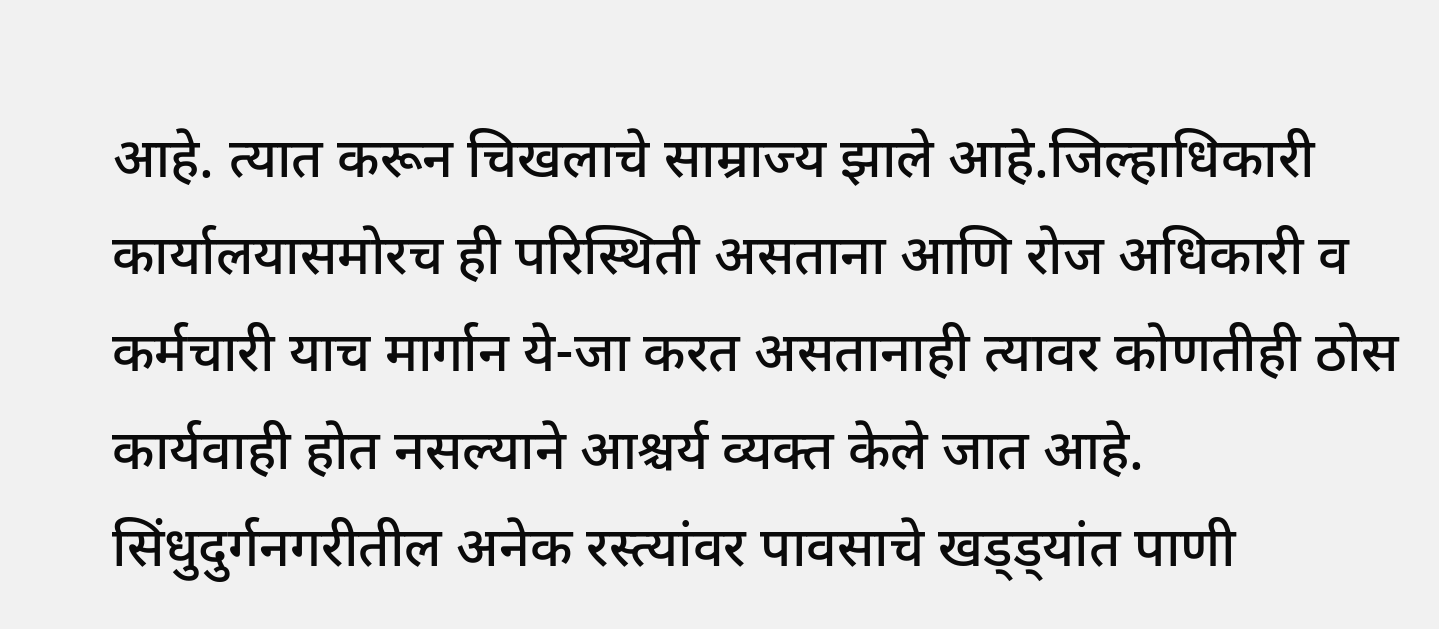आहे. त्यात करून चिखलाचे साम्राज्य झाले आहे.जिल्हाधिकारी कार्यालयासमोरच ही परिस्थिती असताना आणि रोज अधिकारी व कर्मचारी याच मार्गान ये-जा करत असतानाही त्यावर कोणतीही ठोस कार्यवाही होत नसल्याने आश्चर्य व्यक्त केले जात आहे. सिंधुदुर्गनगरीतील अनेक रस्त्यांवर पावसाचे खड्ड्यांत पाणी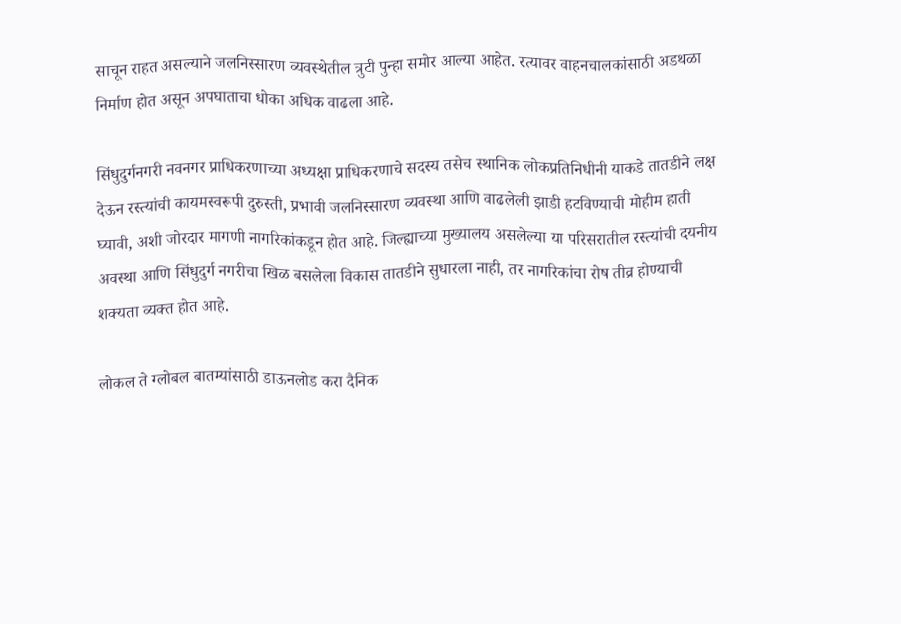साचून राहत असल्याने जलनिस्सारण व्यवस्थेतील त्रुटी पुन्हा समोर आल्या आहेत. रत्यावर वाहनचालकांसाठी अडथळा निर्माण होत असून अपघाताचा धोका अधिक वाढला आहे.

सिंधुदुर्गनगरी नवनगर प्राधिकरणाच्या अध्यक्षा प्राधिकरणाचे सदस्य तसेच स्थानिक लोकप्रतिनिधीनी याकडे तातडीने लक्ष देऊन रस्त्यांची कायमस्वरूपी दुरुस्ती, प्रभावी जलनिस्सारण व्यवस्था आणि वाढलेली झाडी हटविण्याची मोहीम हाती घ्यावी, अशी जोरदार मागणी नागरिकांकडून होत आहे. जिल्ह्याच्या मुख्यालय असलेल्या या परिसरातील रस्त्यांची दयनीय अवस्था आणि सिंधुदुर्ग नगरीचा खिळ बसलेला विकास तातडीने सुधारला नाही, तर नागरिकांचा रोष तीव्र होण्याची शक्यता व्यक्त होत आहे.

लोकल ते ग्लोबल बातम्यांसाठी डाऊनलोड करा दैनिक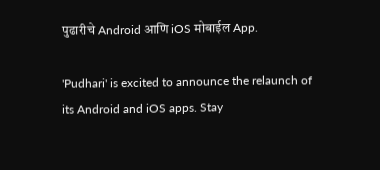पुढारीचे Android आणि iOS मोबाईल App.

'Pudhari' is excited to announce the relaunch of its Android and iOS apps. Stay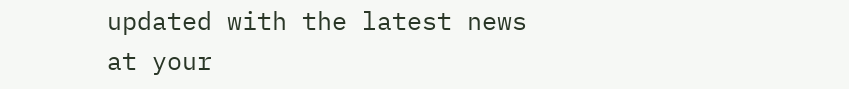updated with the latest news at your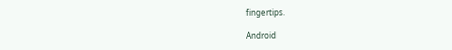fingertips.

Android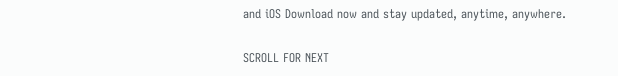and iOS Download now and stay updated, anytime, anywhere.

SCROLL FOR NEXT